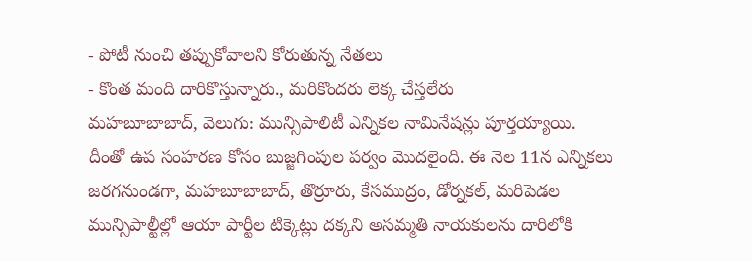- పోటీ నుంచి తప్పుకోవాలని కోరుతున్న నేతలు
- కొంత మంది దారికొస్తున్నారు., మరికొందరు లెక్క చేస్తలేరు
మహబూబాబాద్, వెలుగు: మున్సిపాలిటీ ఎన్నికల నామినేషన్లు పూర్తయ్యాయి. దీంతో ఉప సంహరణ కోసం బుజ్జగింపుల పర్వం మొదలైంది. ఈ నెల 11న ఎన్నికలు జరగనుండగా, మహబూబాబాద్, తొర్రూరు, కేసముద్రం, డోర్నకల్, మరిపెడల మున్సిపాల్టీల్లో ఆయా పార్టీల టిక్కెట్లు దక్కని అసమ్మతి నాయకులను దారిలోకి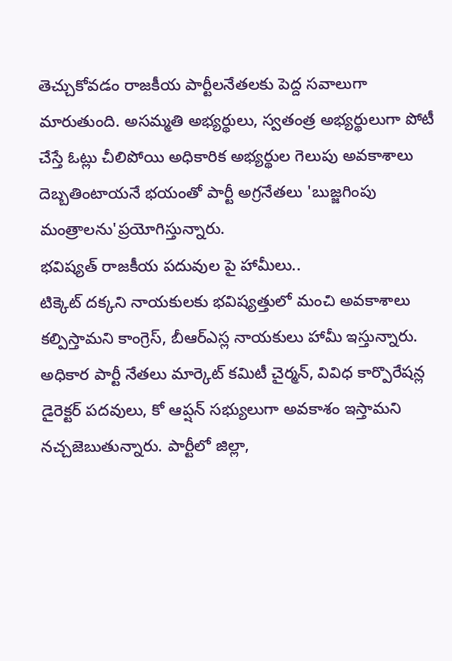తెచ్చుకోవడం రాజకీయ పార్టీలనేతలకు పెద్ద సవాలుగా మారుతుంది. అసమ్మతి అభ్యర్థులు, స్వతంత్ర అభ్యర్థులుగా పోటీ చేస్తే ఓట్లు చీలిపోయి అధికారిక అభ్యర్థుల గెలుపు అవకాశాలు దెబ్బతింటాయనే భయంతో పార్టీ అగ్రనేతలు 'బుజ్జగింపు మంత్రాలను'ప్రయోగిస్తున్నారు.
భవిష్యత్ రాజకీయ పదువుల పై హామీలు..
టిక్కెట్ దక్కని నాయకులకు భవిష్యత్తులో మంచి అవకాశాలు కల్పిస్తామని కాంగ్రెస్, బీఆర్ఎస్ల నాయకులు హామీ ఇస్తున్నారు. అధికార పార్టీ నేతలు మార్కెట్ కమిటీ చైర్మన్, వివిధ కార్పొరేషన్ల డైరెక్టర్ పదవులు, కో ఆప్షన్ సభ్యులుగా అవకాశం ఇస్తామని నచ్చజెబుతున్నారు. పార్టీలో జిల్లా,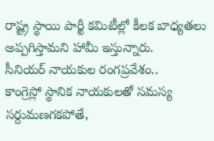రాష్ట్ర స్థాయి పార్టీ కమిటీల్లో కీలక బాధ్యతలు అప్పగిస్తామని హామీ ఇస్తున్నారు.
సీనియర్ నాయకుల రంగప్రవేశం..
కాంగ్రెస్లో స్థానిక నాయకులతో సమస్య సర్దుమణగకపోతే,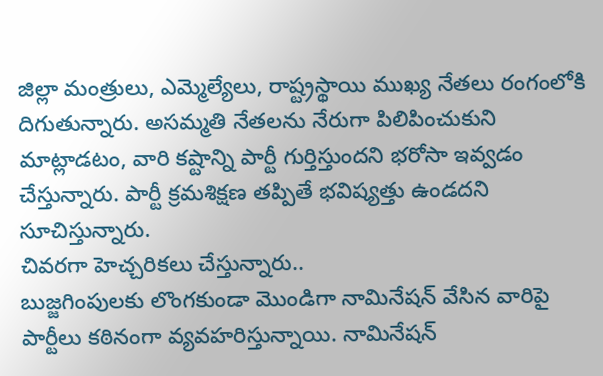జిల్లా మంత్రులు, ఎమ్మెల్యేలు, రాష్ట్రస్థాయి ముఖ్య నేతలు రంగంలోకి దిగుతున్నారు. అసమ్మతి నేతలను నేరుగా పిలిపించుకుని మాట్లాడటం, వారి కష్టాన్ని పార్టీ గుర్తిస్తుందని భరోసా ఇవ్వడం చేస్తున్నారు. పార్టీ క్రమశిక్షణ తప్పితే భవిష్యత్తు ఉండదని సూచిస్తున్నారు.
చివరగా హెచ్చరికలు చేస్తున్నారు..
బుజ్జగింపులకు లొంగకుండా మొండిగా నామినేషన్ వేసిన వారిపై పార్టీలు కఠినంగా వ్యవహరిస్తున్నాయి. నామినేషన్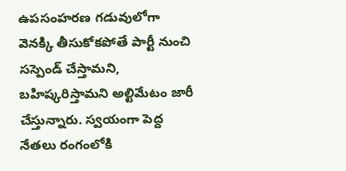ఉపసంహరణ గడువులోగా వెనక్కి తీసుకోకపోతే పార్టీ నుంచి సస్పెండ్ చేస్తామని, బహిష్కరిస్తామని అల్టిమేటం జారీ చేస్తున్నారు. స్వయంగా పెద్ద నేతలు రంగంలోకి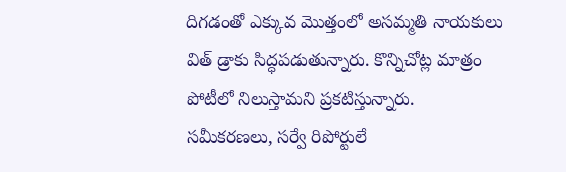దిగడంతో ఎక్కువ మొత్తంలో అసమ్మతి నాయకులు విత్ డ్రాకు సిద్ధపడుతున్నారు. కొన్నిచోట్ల మాత్రం పోటీలో నిలుస్తామని ప్రకటిస్తున్నారు.
సమీకరణలు, సర్వే రిపోర్టులే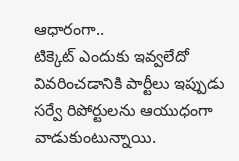ఆధారంగా..
టిక్కెట్ ఎందుకు ఇవ్వలేదో వివరించడానికి పార్టీలు ఇప్పుడు సర్వే రిపోర్టులను ఆయుధంగా వాడుకుంటున్నాయి.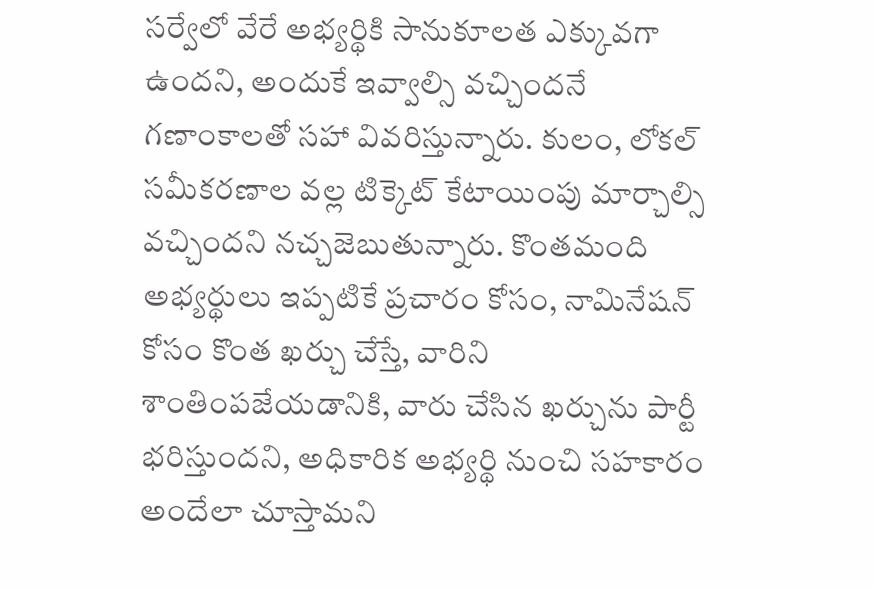సర్వేలో వేరే అభ్యర్థికి సానుకూలత ఎక్కువగా ఉందని, అందుకే ఇవ్వాల్సి వచ్చిందనే గణాంకాలతో సహా వివరిస్తున్నారు. కులం, లోకల్ సమీకరణాల వల్ల టిక్కెట్ కేటాయింపు మార్చాల్సి వచ్చిందని నచ్చజెబుతున్నారు. కొంతమంది అభ్యర్థులు ఇప్పటికే ప్రచారం కోసం, నామినేషన్ కోసం కొంత ఖర్చు చేస్తే, వారిని శాంతింపజేయడానికి, వారు చేసిన ఖర్చును పార్టీ భరిస్తుందని, అధికారిక అభ్యర్థి నుంచి సహకారం అందేలా చూస్తామని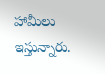హామీలు ఇస్తున్నారు.